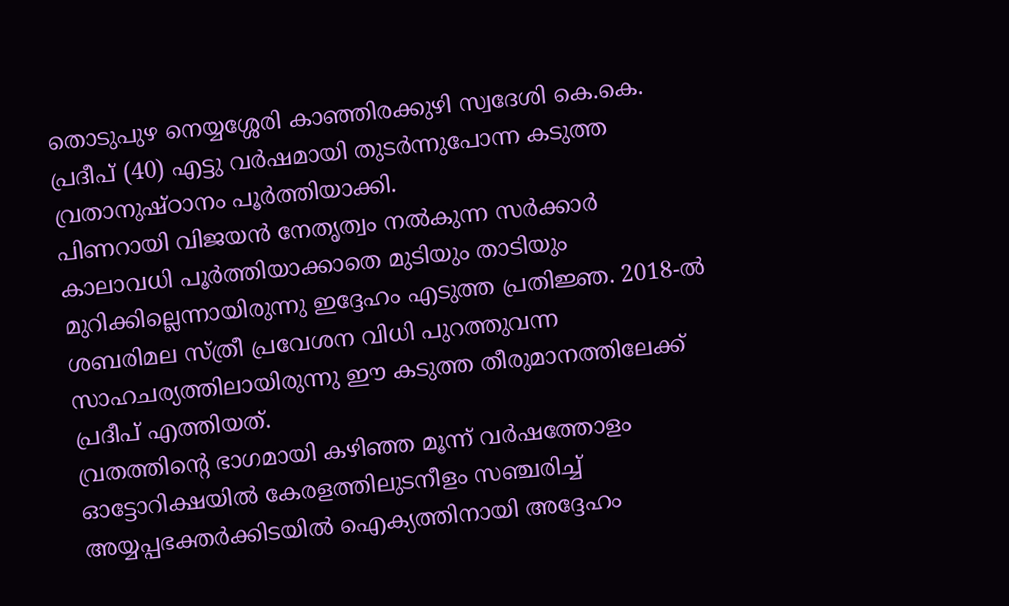തൊടുപുഴ നെയ്യശ്ശേരി കാഞ്ഞിരക്കുഴി സ്വദേശി കെ.കെ. പ്രദീപ് (40) എട്ടു വർഷമായി തുടർന്നുപോന്ന കടുത്ത വ്രതാനുഷ്ഠാനം പൂർത്തിയാക്കി.
പിണറായി വിജയൻ നേതൃത്വം നൽകുന്ന സർക്കാർ കാലാവധി പൂർത്തിയാക്കാതെ മുടിയും താടിയും മുറിക്കില്ലെന്നായിരുന്നു ഇദ്ദേഹം എടുത്ത പ്രതിജ്ഞ. 2018-ൽ ശബരിമല സ്ത്രീ പ്രവേശന വിധി പുറത്തുവന്ന സാഹചര്യത്തിലായിരുന്നു ഈ കടുത്ത തീരുമാനത്തിലേക്ക് പ്രദീപ് എത്തിയത്.
വ്രതത്തിന്റെ ഭാഗമായി കഴിഞ്ഞ മൂന്ന് വർഷത്തോളം ഓട്ടോറിക്ഷയിൽ കേരളത്തിലുടനീളം സഞ്ചരിച്ച് അയ്യപ്പഭക്തർക്കിടയിൽ ഐക്യത്തിനായി അദ്ദേഹം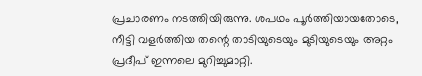പ്രചാരണം നടത്തിയിരുന്നു. ശപഥം പൂർത്തിയായതോടെ, നീട്ടി വളർത്തിയ തന്റെ താടിയുടെയും മുടിയുടെയും അറ്റം പ്രദീപ് ഇന്നലെ മുറിച്ചുമാറ്റി.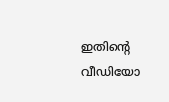ഇതിന്റെ വീഡിയോ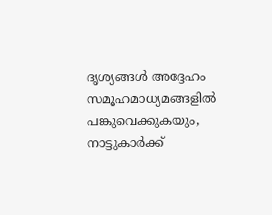ദൃശ്യങ്ങൾ അദ്ദേഹം സമൂഹമാധ്യമങ്ങളിൽ പങ്കുവെക്കുകയും, നാട്ടുകാർക്ക്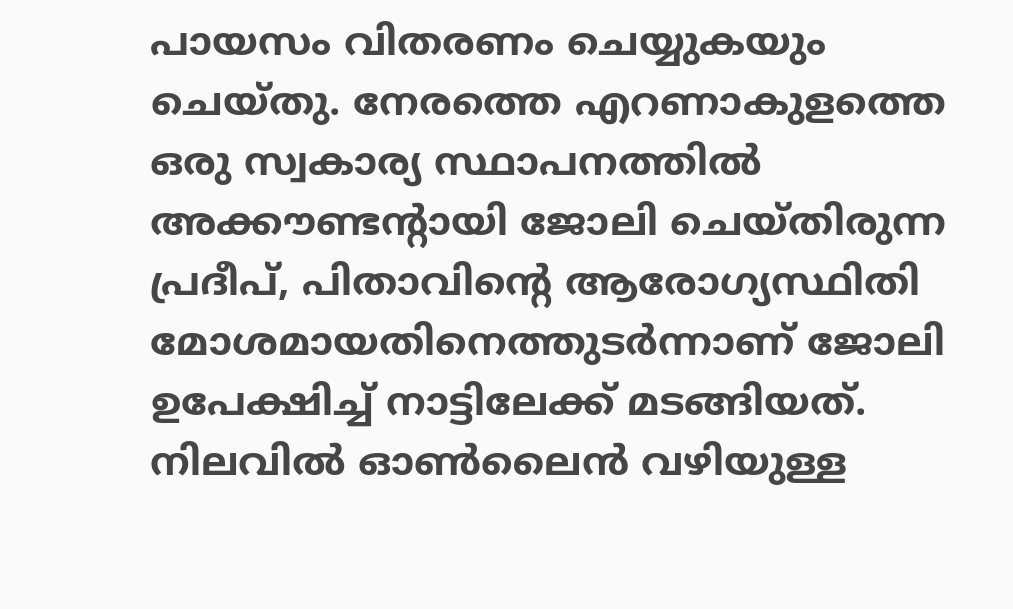പായസം വിതരണം ചെയ്യുകയും ചെയ്തു. നേരത്തെ എറണാകുളത്തെ ഒരു സ്വകാര്യ സ്ഥാപനത്തിൽ അക്കൗണ്ടന്റായി ജോലി ചെയ്തിരുന്ന പ്രദീപ്, പിതാവിന്റെ ആരോഗ്യസ്ഥിതി മോശമായതിനെത്തുടർന്നാണ് ജോലി ഉപേക്ഷിച്ച് നാട്ടിലേക്ക് മടങ്ങിയത്.
നിലവിൽ ഓൺലൈൻ വഴിയുള്ള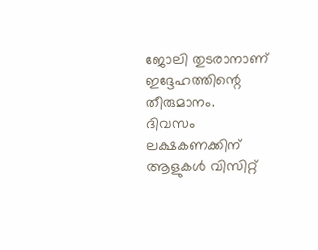ജോലി തുടരാനാണ് ഇദ്ദേഹത്തിന്റെ തീരുമാനം.
ദിവസം ലക്ഷകണക്കിന് ആളുകൾ വിസിറ്റ്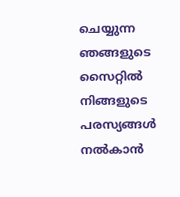ചെയ്യുന്ന ഞങ്ങളുടെ സൈറ്റിൽ നിങ്ങളുടെ പരസ്യങ്ങൾ നൽകാൻ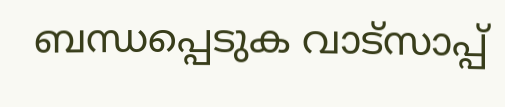ബന്ധപ്പെടുക വാട്സാപ്പ്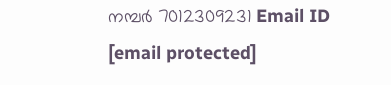നമ്പർ 7012309231 Email ID [email protected]